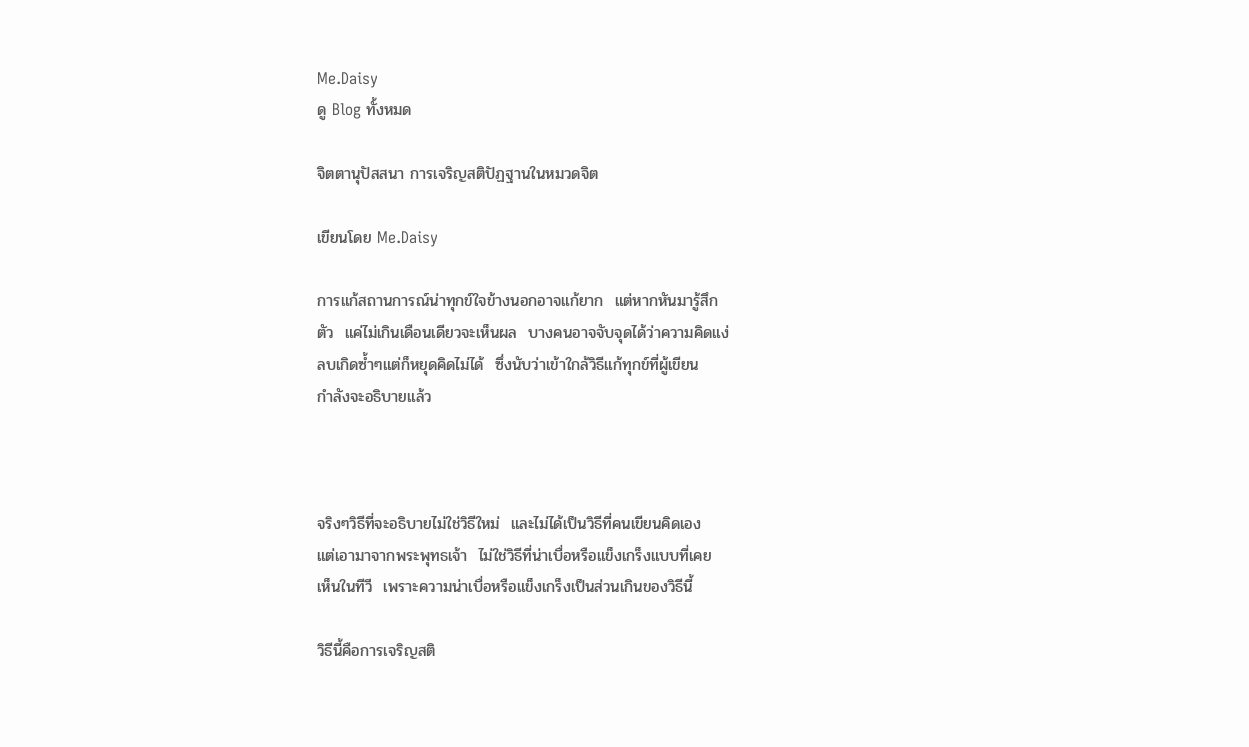Me.Daisy
ดู Blog ทั้งหมด

จิตตานุปัสสนา การเจริญสติปัฏฐานในหมวดจิต

เขียนโดย Me.Daisy

การแก้สถานการณ์น่าทุกข์ใจข้างนอกอาจแก้ยาก  แต่หากหันมารู้สึก
ตัว  แค่ไม่เกินเดือนเดียวจะเห็นผล  บางคนอาจจับจุดได้ว่าความคิดแง่
ลบเกิดซ้ำๆแต่ก็หยุดคิดไม่ได้  ซึ่งนับว่าเข้าใกล้วิธีแก้ทุกข์ที่ผู้เขียน
กำลังจะอธิบายแล้ว



จริงๆวิธีที่จะอธิบายไม่ใช่วิธีใหม่  และไม่ได้เป็นวิธีที่คนเขียนคิดเอง
แต่เอามาจากพระพุทธเจ้า  ไม่ใช่วิธีที่น่าเบื่อหรือแข็งเกร็งแบบที่เคย
เห็นในทีวี  เพราะความน่าเบื่อหรือแข็งเกร็งเป็นส่วนเกินของวิธีนี้

วิธีนี้คือการเจริญสติ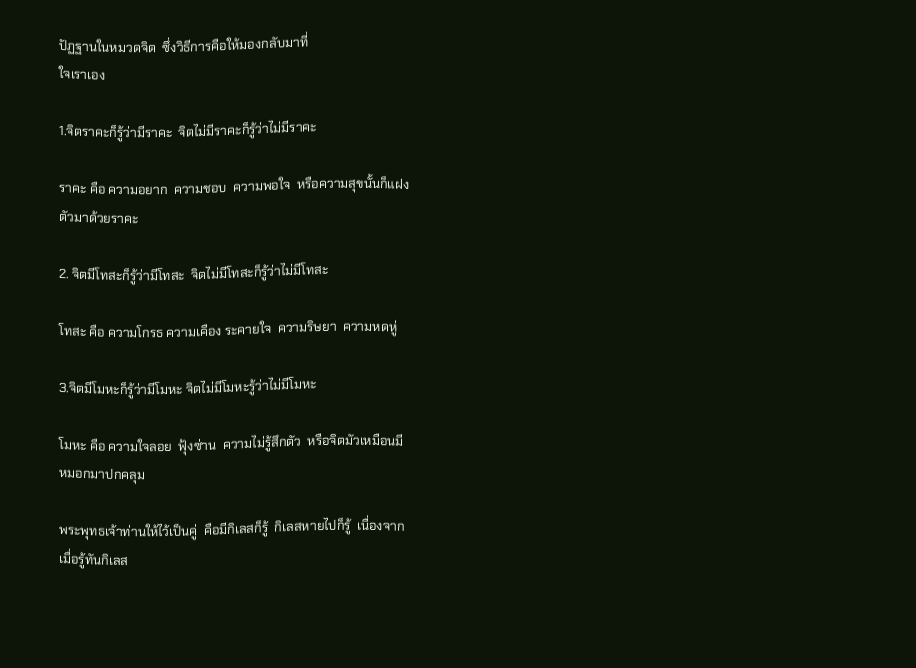ปัฏฐานในหมวดจิต  ซึ่งวิธีการคือให้มองกลับมาที่
ใจเราเอง

1.จิตราคะก็รู้ว่ามีราคะ  จิตไม่มีราคะก็รู้ว่าไม่มีราคะ

ราคะ คือ ความอยาก  ความชอบ  ความพอใจ  หรือความสุขนั้นก็แฝง
ตัวมาด้วยราคะ

2. จิตมีโทสะก็รู้ว่ามีโทสะ  จิตไม่มีโทสะก็รู้ว่าไม่มีโทสะ

โทสะ คือ ความโกรธ ความเคือง ระคายใจ  ความริษยา  ความหดหู่

3.จิตมีโมหะก็รู้ว่ามีโมหะ จิตไม่มีโมหะรู้ว่าไม่มีโมหะ

โมหะ คือ ความใจลอย  ฟุ้งซ่าน  ความไม่รู้สึกตัว  หรือจิตมัวเหมือนมี
หมอกมาปกคลุม

พระพุทธเจ้าท่านให้ไว้เป็นคู่  คือมีกิเลสก็รู้  กิเลสหายไปก็รู้  เนื่องจาก
เมื่อรู้ทันกิเลส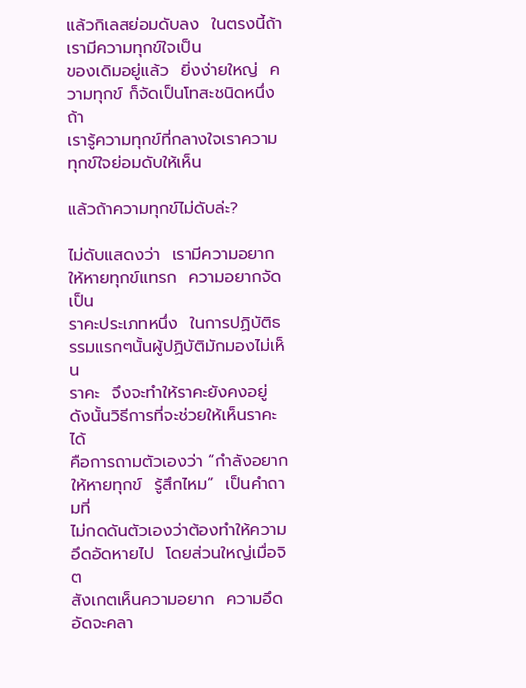แล้วกิเลสย่อมดับลง  ในตรงนี้ถ้าเรามีความทุกข์ใจเป็น
ของเดิมอยู่แล้ว  ยิ่งง่ายใหญ่  ความทุกข์ ก็จัดเป็นโทสะชนิดหนึ่ง  ถ้า
เรารู้ความทุกข์ที่กลางใจเราความทุกข์ใจย่อมดับให้เห็น

แล้วถ้าความทุกข์ไม่ดับล่ะ?

ไม่ดับแสดงว่า  เรามีความอยากให้หายทุกข์แทรก  ความอยากจัดเป็น
ราคะประเภทหนึ่ง  ในการปฏิบัติธรรมแรกๆนั้นผู้ปฏิบัติมักมองไม่เห็น
ราคะ  จึงจะทำให้ราคะยังคงอยู่   ดังนั้นวิธีการที่จะช่วยให้เห็นราคะได้
คือการถามตัวเองว่า “กำลังอยากให้หายทุกข์  รู้สึกไหม”  เป็นคำถามที่
ไม่กดดันตัวเองว่าต้องทำให้ความอึดอัดหายไป  โดยส่วนใหญ่เมื่อจิต
สังเกตเห็นความอยาก  ความอึดอัดจะคลา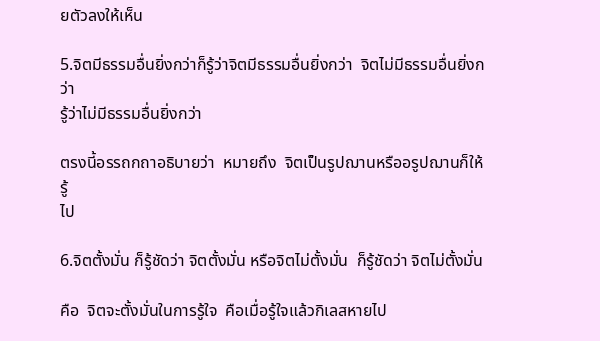ยตัวลงให้เห็น

5.จิตมีธรรมอื่นยิ่งกว่าก็รู้ว่าจิตมีธรรมอื่นยิ่งกว่า  จิตไม่มีธรรมอื่นยิ่งกว่า
รู้ว่าไม่มีธรรมอื่นยิ่งกว่า

ตรงนี้อรรถกถาอธิบายว่า  หมายถึง  จิตเป็นรูปฌานหรืออรูปฌานก็ให้รู้
ไป

6.จิตตั้งมั่น ก็รู้ชัดว่า จิตตั้งมั่น หรือจิตไม่ตั้งมั่น  ก็รู้ชัดว่า จิตไม่ตั้งมั่น

คือ  จิตจะตั้งมั่นในการรู้ใจ  คือเมื่อรู้ใจแล้วกิเลสหายไป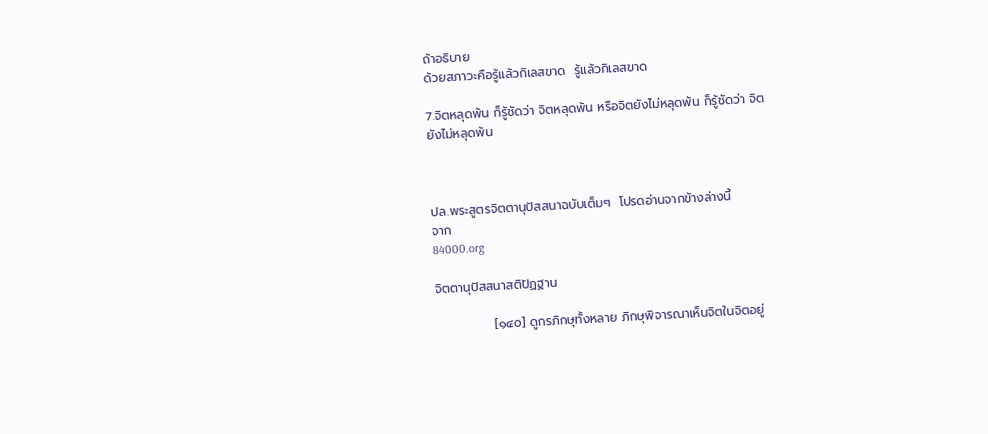ถ้าอธิบาย
ด้วยสภาวะคือรู้แล้วกิเลสขาด  รู้แล้วกิเลสขาด

7.จิตหลุดพ้น ก็รู้ชัดว่า จิตหลุดพ้น หรือจิตยังไม่หลุดพ้น ก็รู้ชัดว่า จิต
ยังไม่หลุดพ้น



ปล.พระสูตรจิตตานุปัสสนาฉบับเต็มๆ  โปรดอ่านจากข้างล่างนี้
จาก
84000.org

จิตตานุปัสสนาสติปัฏฐาน

             [๑๔๐] ดูกรภิกษุทั้งหลาย ภิกษุพิจารณาเห็นจิตในจิตอยู่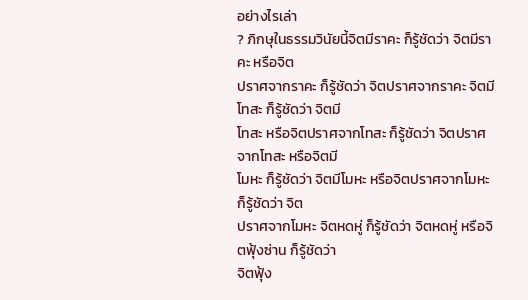อย่างไรเล่า
? ภิกษุในธรรมวินัยนี้จิตมีราคะ ก็รู้ชัดว่า จิตมีราคะ หรือจิต
ปราศจากราคะ ก็รู้ชัดว่า จิตปราศจากราคะ จิตมีโทสะ ก็รู้ชัดว่า จิตมี
โทสะ หรือจิตปราศจากโทสะ ก็รู้ชัดว่า จิตปราศจากโทสะ หรือจิตมี
โมหะ ก็รู้ชัดว่า จิตมีโมหะ หรือจิตปราศจากโมหะ ก็รู้ชัดว่า จิต
ปราศจากโมหะ จิตหดหู่ ก็รู้ชัดว่า จิตหดหู่ หรือจิตฟุ้งซ่าน ก็รู้ชัดว่า
จิตฟุ้ง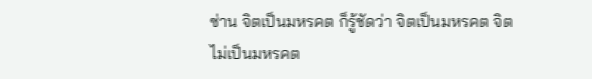ซ่าน จิตเป็นมหรคต ก็รู้ชัดว่า จิตเป็นมหรคต จิตไม่เป็นมหรคต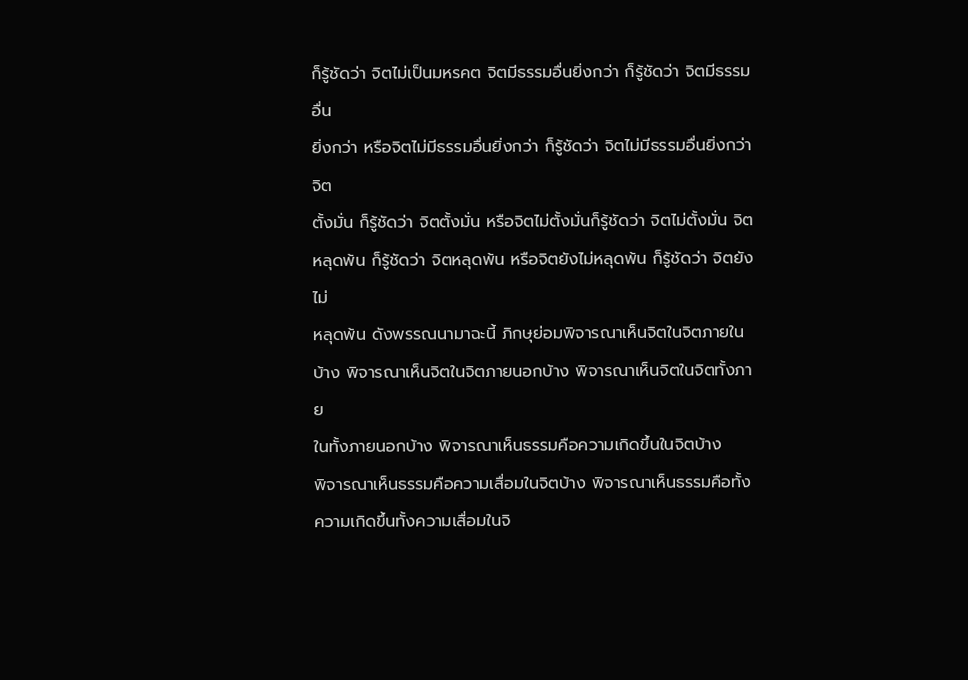ก็รู้ชัดว่า จิตไม่เป็นมหรคต จิตมีธรรมอื่นยิ่งกว่า ก็รู้ชัดว่า จิตมีธรรมอื่น
ยิ่งกว่า หรือจิตไม่มีธรรมอื่นยิ่งกว่า ก็รู้ชัดว่า จิตไม่มีธรรมอื่นยิ่งกว่า จิต
ตั้งมั่น ก็รู้ชัดว่า จิตตั้งมั่น หรือจิตไม่ตั้งมั่นก็รู้ชัดว่า จิตไม่ตั้งมั่น จิต
หลุดพ้น ก็รู้ชัดว่า จิตหลุดพ้น หรือจิตยังไม่หลุดพ้น ก็รู้ชัดว่า จิตยังไม่
หลุดพ้น ดังพรรณนามาฉะนี้ ภิกษุย่อมพิจารณาเห็นจิตในจิตภายใน
บ้าง พิจารณาเห็นจิตในจิตภายนอกบ้าง พิจารณาเห็นจิตในจิตทั้งภาย
ในทั้งภายนอกบ้าง พิจารณาเห็นธรรมคือความเกิดขึ้นในจิตบ้าง
พิจารณาเห็นธรรมคือความเสื่อมในจิตบ้าง พิจารณาเห็นธรรมคือทั้ง
ความเกิดขึ้นทั้งความเสื่อมในจิ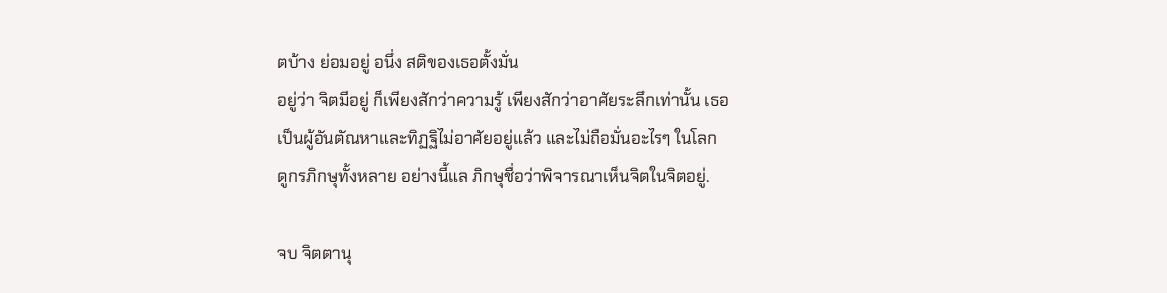ตบ้าง ย่อมอยู่ อนึ่ง สติของเธอตั้งมั่น
อยู่ว่า จิตมีอยู่ ก็เพียงสักว่าความรู้ เพียงสักว่าอาศัยระลึกเท่านั้น เธอ
เป็นผู้อันตัณหาและทิฏฐิไม่อาศัยอยู่แล้ว และไม่ถือมั่นอะไรๆ ในโลก
ดูกรภิกษุทั้งหลาย อย่างนี้แล ภิกษุชื่อว่าพิจารณาเห็นจิตในจิตอยู่.

จบ จิตตานุ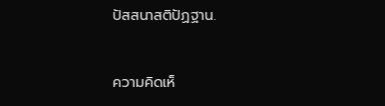ปัสสนาสติปัฏฐาน.


ความคิดเห็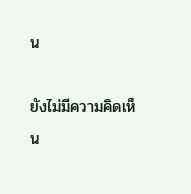น

ยังไม่มีความคิดเห็น